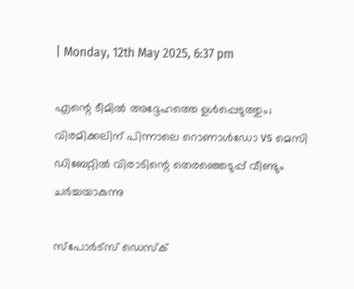| Monday, 12th May 2025, 6:37 pm

എന്റെ ടീമില്‍ അദ്ദേഹത്തെ ഉള്‍പ്പെടുത്തും; വിരമിക്കലിന് പിന്നാലെ റൊണാള്‍ഡോ vs മെസി ഡിബേറ്റില്‍ വിരാടിന്റെ തെരഞ്ഞെടുപ്പ് വീണ്ടും ചര്‍ച്ചയാകുന്നു

സ്പോര്‍ട്സ് ഡെസ്‌ക്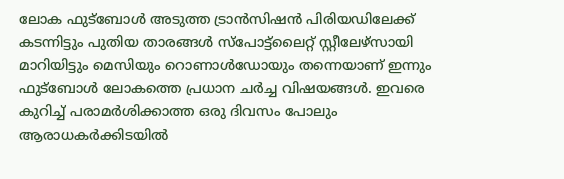ലോക ഫുട്ബോള്‍ അടുത്ത ട്രാന്‍സിഷന്‍ പിരിയഡിലേക്ക് കടന്നിട്ടും പുതിയ താരങ്ങള്‍ സ്പോട്ട്ലൈറ്റ് സ്റ്റീലേഴ്സായി മാറിയിട്ടും മെസിയും റൊണാള്‍ഡോയും തന്നെയാണ് ഇന്നും ഫുട്ബോള്‍ ലോകത്തെ പ്രധാന ചര്‍ച്ച വിഷയങ്ങള്‍. ഇവരെ കുറിച്ച് പരാമര്‍ശിക്കാത്ത ഒരു ദിവസം പോലും ആരാധകര്‍ക്കിടയില്‍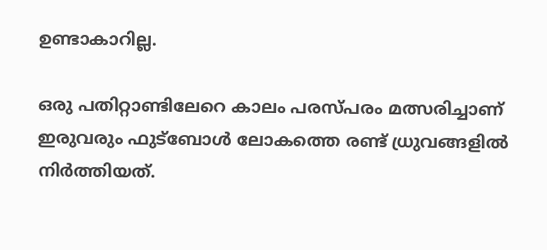ഉണ്ടാകാറില്ല.

ഒരു പതിറ്റാണ്ടിലേറെ കാലം പരസ്പരം മത്സരിച്ചാണ് ഇരുവരും ഫുട്‌ബോള്‍ ലോകത്തെ രണ്ട് ധ്രുവങ്ങളില്‍ നിര്‍ത്തിയത്.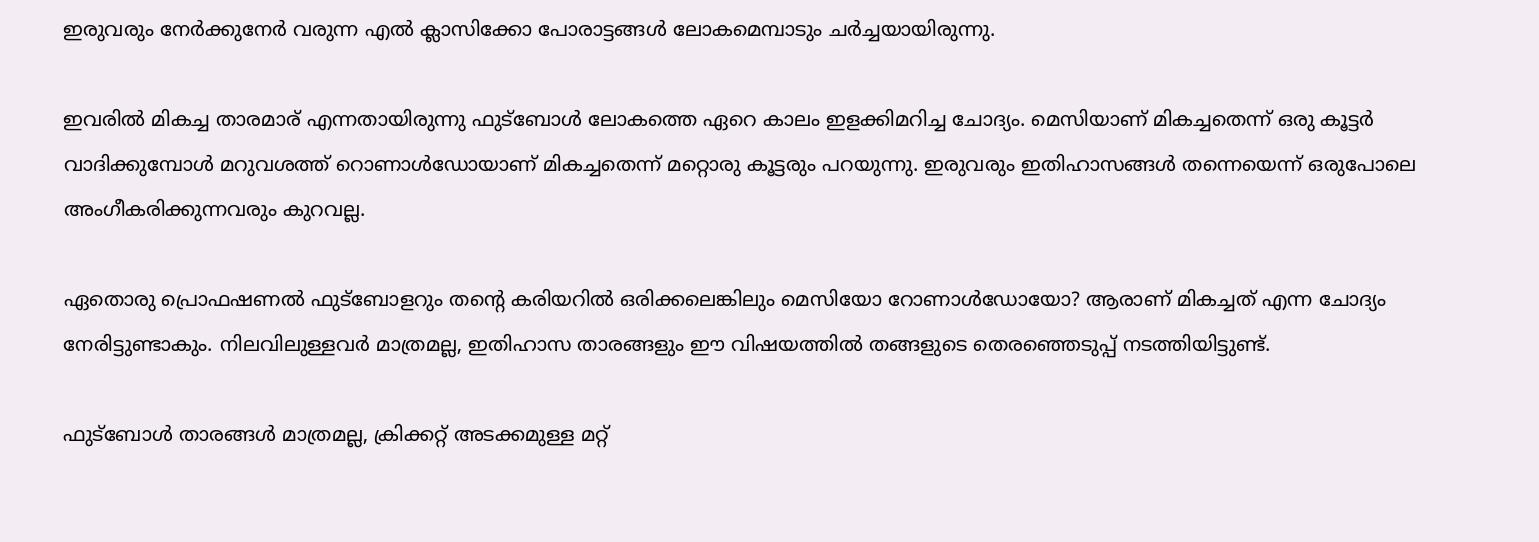ഇരുവരും നേര്‍ക്കുനേര്‍ വരുന്ന എല്‍ ക്ലാസിക്കോ പോരാട്ടങ്ങള്‍ ലോകമെമ്പാടും ചര്‍ച്ചയായിരുന്നു.

ഇവരില്‍ മികച്ച താരമാര് എന്നതായിരുന്നു ഫുട്ബോള്‍ ലോകത്തെ ഏറെ കാലം ഇളക്കിമറിച്ച ചോദ്യം. മെസിയാണ് മികച്ചതെന്ന് ഒരു കൂട്ടര്‍ വാദിക്കുമ്പോള്‍ മറുവശത്ത് റൊണാള്‍ഡോയാണ് മികച്ചതെന്ന് മറ്റൊരു കൂട്ടരും പറയുന്നു. ഇരുവരും ഇതിഹാസങ്ങള്‍ തന്നെയെന്ന് ഒരുപോലെ അംഗീകരിക്കുന്നവരും കുറവല്ല.

ഏതൊരു പ്രൊഫഷണല്‍ ഫുട്ബോളറും തന്റെ കരിയറില്‍ ഒരിക്കലെങ്കിലും മെസിയോ റോണാള്‍ഡോയോ? ആരാണ് മികച്ചത് എന്ന ചോദ്യം നേരിട്ടുണ്ടാകും. നിലവിലുള്ളവര്‍ മാത്രമല്ല, ഇതിഹാസ താരങ്ങളും ഈ വിഷയത്തില്‍ തങ്ങളുടെ തെരഞ്ഞെടുപ്പ് നടത്തിയിട്ടുണ്ട്.

ഫുട്‌ബോള്‍ താരങ്ങള്‍ മാത്രമല്ല, ക്രിക്കറ്റ് അടക്കമുള്ള മറ്റ്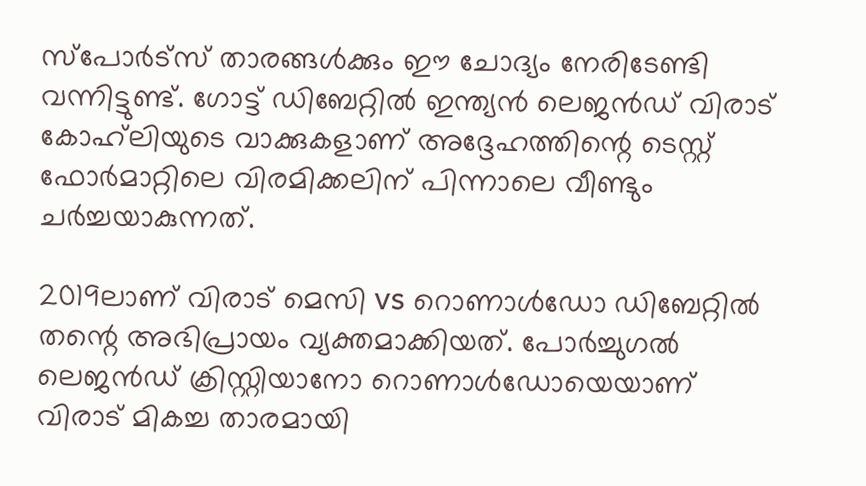സ്‌പോര്‍ട്‌സ് താരങ്ങള്‍ക്കും ഈ ചോദ്യം നേരിടേണ്ടി വന്നിട്ടുണ്ട്. ഗോട്ട് ഡിബേറ്റില്‍ ഇന്ത്യന്‍ ലെജന്‍ഡ് വിരാട് കോഹ്‌ലിയുടെ വാക്കുകളാണ് അദ്ദേഹത്തിന്റെ ടെസ്റ്റ് ഫോര്‍മാറ്റിലെ വിരമിക്കലിന് പിന്നാലെ വീണ്ടും ചര്‍ച്ചയാകുന്നത്.

2019ലാണ് വിരാട് മെസി vs റൊണാള്‍ഡോ ഡിബേറ്റില്‍ തന്റെ അഭിപ്രായം വ്യക്തമാക്കിയത്. പോര്‍ച്ചുഗല്‍ ലെജന്‍ഡ് ക്രിസ്റ്റിയാനോ റൊണാള്‍ഡോയെയാണ് വിരാട് മികച്ച താരമായി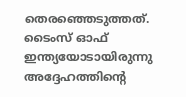തെരഞ്ഞെടുത്തത്. ടൈംസ് ഓഫ് ഇന്ത്യയോടായിരുന്നു അദ്ദേഹത്തിന്റെ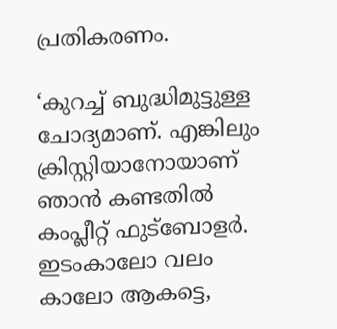പ്രതികരണം.

‘കുറച്ച് ബുദ്ധിമുട്ടുള്ള ചോദ്യമാണ്. എങ്കിലും ക്രിസ്റ്റിയാനോയാണ് ഞാന്‍ കണ്ടതില്‍ കംപ്ലീറ്റ് ഫുട്‌ബോളര്‍. ഇടംകാലോ വലം കാലോ ആകട്ടെ,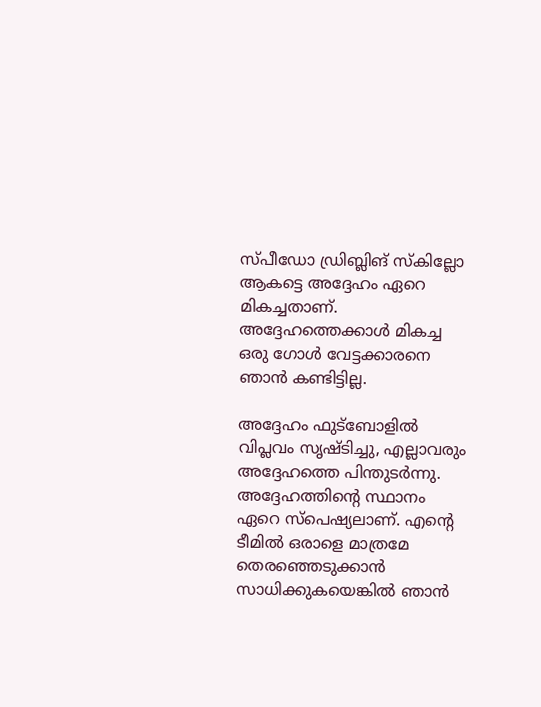സ്പീഡോ ഡ്രിബ്ലിങ് സ്‌കില്ലോ ആകട്ടെ അദ്ദേഹം ഏറെ മികച്ചതാണ്. അദ്ദേഹത്തെക്കാള്‍ മികച്ച ഒരു ഗോള്‍ വേട്ടക്കാരനെ ഞാന്‍ കണ്ടിട്ടില്ല.

അദ്ദേഹം ഫുട്‌ബോളില്‍ വിപ്ലവം സൃഷ്ടിച്ചു, എല്ലാവരും അദ്ദേഹത്തെ പിന്തുടര്‍ന്നു. അദ്ദേഹത്തിന്റെ സ്ഥാനം ഏറെ സ്‌പെഷ്യലാണ്. എന്റെ ടീമില്‍ ഒരാളെ മാത്രമേ തെരഞ്ഞെടുക്കാന്‍ സാധിക്കുകയെങ്കില്‍ ഞാന്‍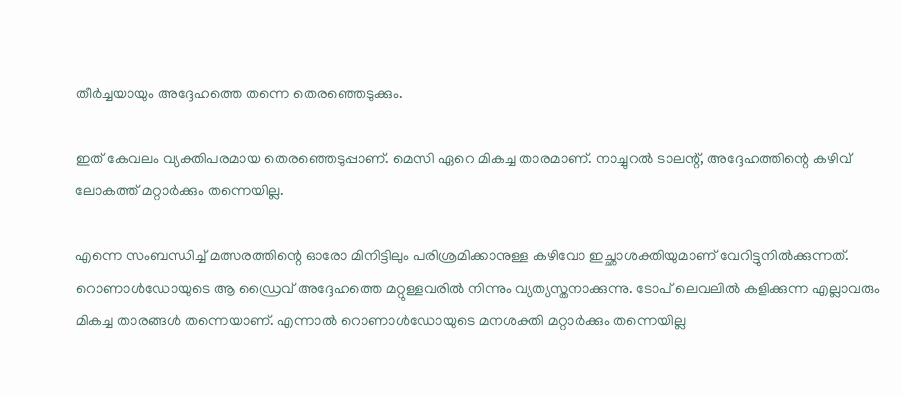തീര്‍ച്ചയായും അദ്ദേഹത്തെ തന്നെ തെരഞ്ഞെടുക്കും.

ഇത് കേവലം വ്യക്തിപരമായ തെരഞ്ഞെടുപ്പാണ്. മെസി ഏറെ മികച്ച താരമാണ്. നാച്ചുറല്‍ ടാലന്റ്, അദ്ദേഹത്തിന്റെ കഴിവ് ലോകത്ത് മറ്റാര്‍ക്കും തന്നെയില്ല.

എന്നെ സംബന്ധിച്ച് മത്സരത്തിന്റെ ഓരോ മിനിട്ടിലും പരിശ്രമിക്കാനുള്ള കഴിവോ ഇച്ഛാശക്തിയുമാണ് വേറിട്ടുനില്‍ക്കുന്നത്. റൊണാള്‍ഡോയുടെ ആ ഡ്രൈവ് അദ്ദേഹത്തെ മറ്റുള്ളവരില്‍ നിന്നും വ്യത്യസ്തനാക്കുന്നു. ടോപ് ലെവലില്‍ കളിക്കുന്ന എല്ലാവരും മികച്ച താരങ്ങള്‍ തന്നെയാണ്. എന്നാല്‍ റൊണാള്‍ഡോയുടെ മനശക്തി മറ്റാര്‍ക്കും തന്നെയില്ല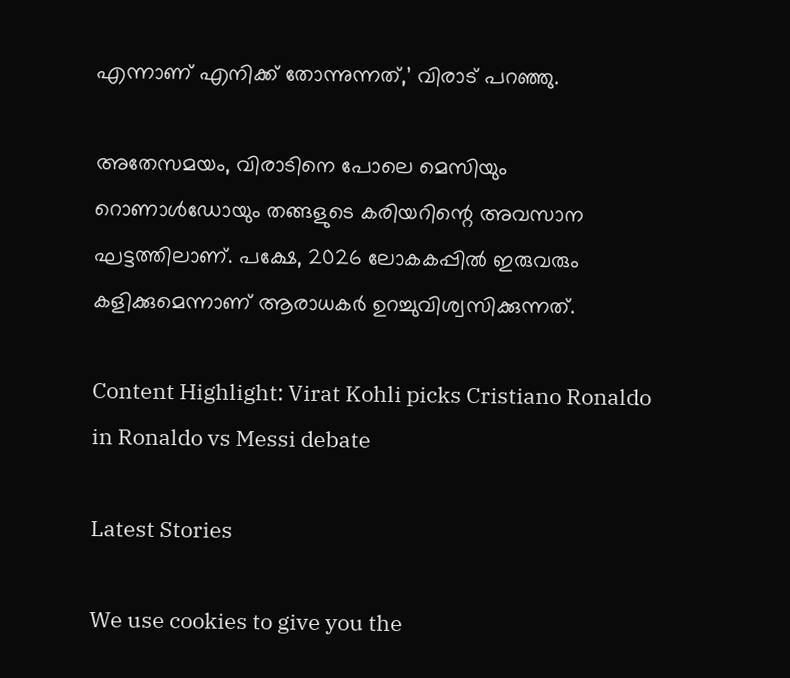എന്നാണ് എനിക്ക് തോന്നുന്നത്,’ വിരാട് പറഞ്ഞു.

അതേസമയം, വിരാടിനെ പോലെ മെസിയും റൊണാള്‍ഡോയും തങ്ങളുടെ കരിയറിന്റെ അവസാന ഘട്ടത്തിലാണ്. പക്ഷേ, 2026 ലോകകപ്പില്‍ ഇരുവരും കളിക്കുമെന്നാണ് ആരാധകര്‍ ഉറച്ചുവിശ്വസിക്കുന്നത്.

Content Highlight: Virat Kohli picks Cristiano Ronaldo in Ronaldo vs Messi debate

Latest Stories

We use cookies to give you the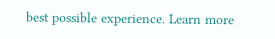best possible experience. Learn more